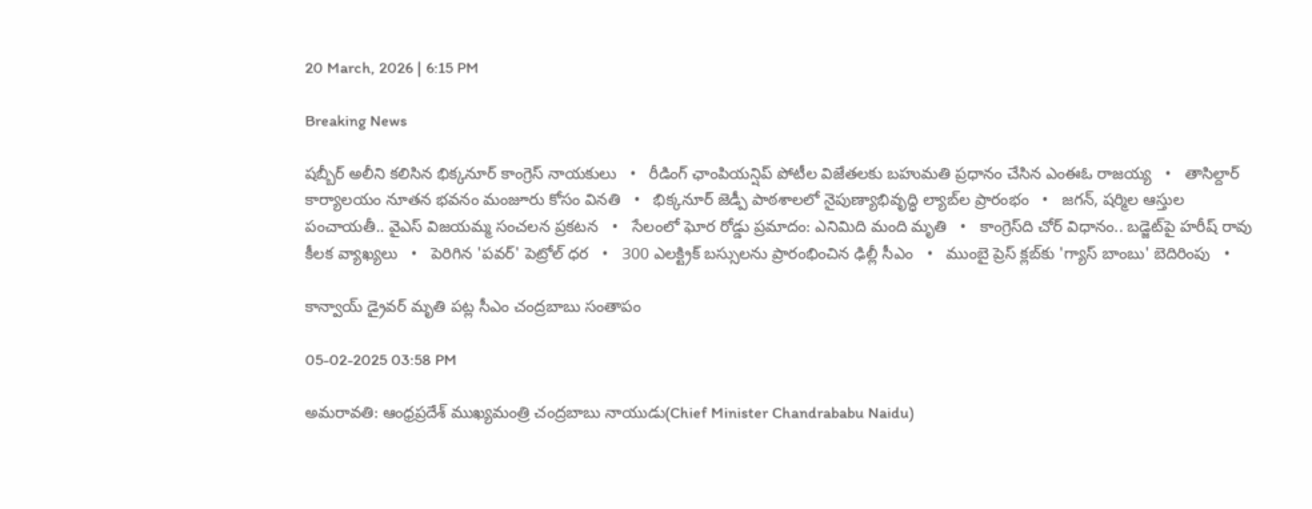20 March, 2026 | 6:15 PM

Breaking News

షబ్బీర్ అలీని కలిసిన భిక్కనూర్ కాంగ్రెస్ నాయకులు   •   రీడింగ్ ఛాంపియన్షిప్ పోటీల విజేతలకు బహుమతి ప్రధానం చేసిన ఎంఈఓ రాజయ్య   •   తాసిల్దార్ కార్యాలయం నూతన భవనం మంజూరు కోసం వినతి   •   భిక్కనూర్ జెడ్పీ పాఠశాలలో నైపుణ్యాభివృద్ధి ల్యాబ్‌ల ప్రారంభం   •   జగన్, షర్మిల ఆస్తుల పంచాయతీ.. వైఎస్ విజయమ్మ సంచలన ప్రకటన   •   సేలంలో ఘోర రోడ్డు ప్రమాదం: ఎనిమిది మంది మృతి   •   కాంగ్రెస్‌ది చోర్ విధానం.. బడ్జెట్‌పై హరీష్ రావు కీలక వ్యాఖ్యలు   •   పెరిగిన 'పవర్‌' పెట్రోల్‌ ధర   •   300 ఎలక్ట్రిక్ బస్సులను ప్రారంభించిన ఢిల్లీ సీఎం   •   ముంబై ప్రెస్ క్లబ్‌కు 'గ్యాస్ బాంబు' బెదిరింపు   •

కాన్వాయ్ డ్రైవర్ మృతి పట్ల సీఎం చంద్రబాబు సంతాపం

05-02-2025 03:58 PM

అమరావతి: ఆంధ్రప్రదేశ్ ముఖ్యమంత్రి చంద్రబాబు నాయుడు(Chief Minister Chandrababu Naidu)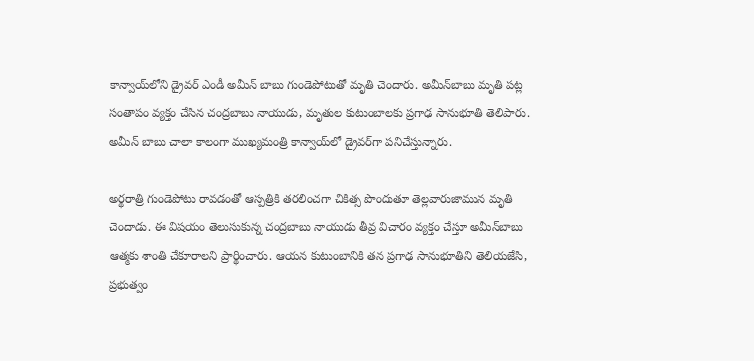కాన్వాయ్‌లోని డ్రైవర్ ఎండీ అమీన్ బాబు గుండెపోటుతో మృతి చెందారు. అమీన్‌బాబు మృతి పట్ల సంతాపం వ్యక్తం చేసిన చంద్రబాబు నాయుడు, మృతుల కుటుంబాలకు ప్రగాఢ సానుభూతి తెలిపారు. అమీన్ బాబు చాలా కాలంగా ముఖ్యమంత్రి కాన్వాయ్‌లో డ్రైవర్‌గా పనిచేస్తున్నారు.

అర్థరాత్రి గుండెపోటు రావడంతో ఆస్పత్రికి తరలించగా చికిత్స పొందుతూ తెల్లవారుజామున మృతి చెందాడు. ఈ విషయం తెలుసుకున్న చంద్రబాబు నాయుడు తీవ్ర విచారం వ్యక్తం చేస్తూ అమీన్‌బాబు ఆత్మకు శాంతి చేకూరాలని ప్రార్థించారు. ఆయన కుటుంబానికి తన ప్రగాఢ సానుభూతిని తెలియజేసి, ప్రభుత్వం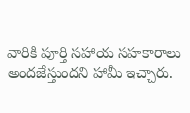వారికి పూర్తి సహాయ సహకారాలు అందజేస్తుందని హామీ ఇచ్చారు.